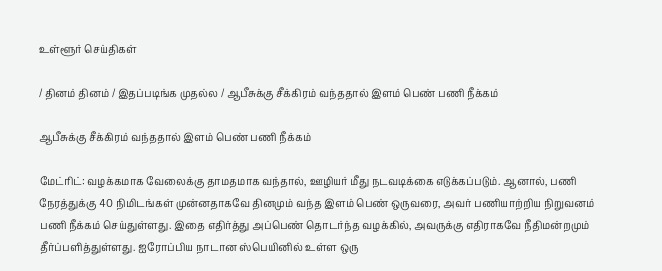உள்ளூர் செய்திகள்

/ தினம் தினம் / இதப்படிங்க முதல்ல / ஆபீசுக்கு சீக்கிரம் வந்ததால் இளம் பெண் பணி நீக்கம்

ஆபீசுக்கு சீக்கிரம் வந்ததால் இளம் பெண் பணி நீக்கம்

மேட்ரிட்: வழக்கமாக வேலைக்கு தாமதமாக வந்தால், ஊழியர் மீது நடவடிக்கை எடுக்கப்படும். ஆனால், பணி நேரத்துக்கு 40 நிமிடங்கள் முன்னதாகவே தினமும் வந்த இளம் பெண் ஒருவரை, அவர் பணியாற்றிய நிறுவனம் பணி நீக்கம் செய்துள்ளது. இதை எதிர்த்து அப்பெண் தொடர்ந்த வழக்கில், அவருக்கு எதிராகவே நீதிமன்றமும் தீர்ப்பளித்துள்ளது. ஐரோப்பிய நாடான ஸ்பெயினில் உள்ள ஒரு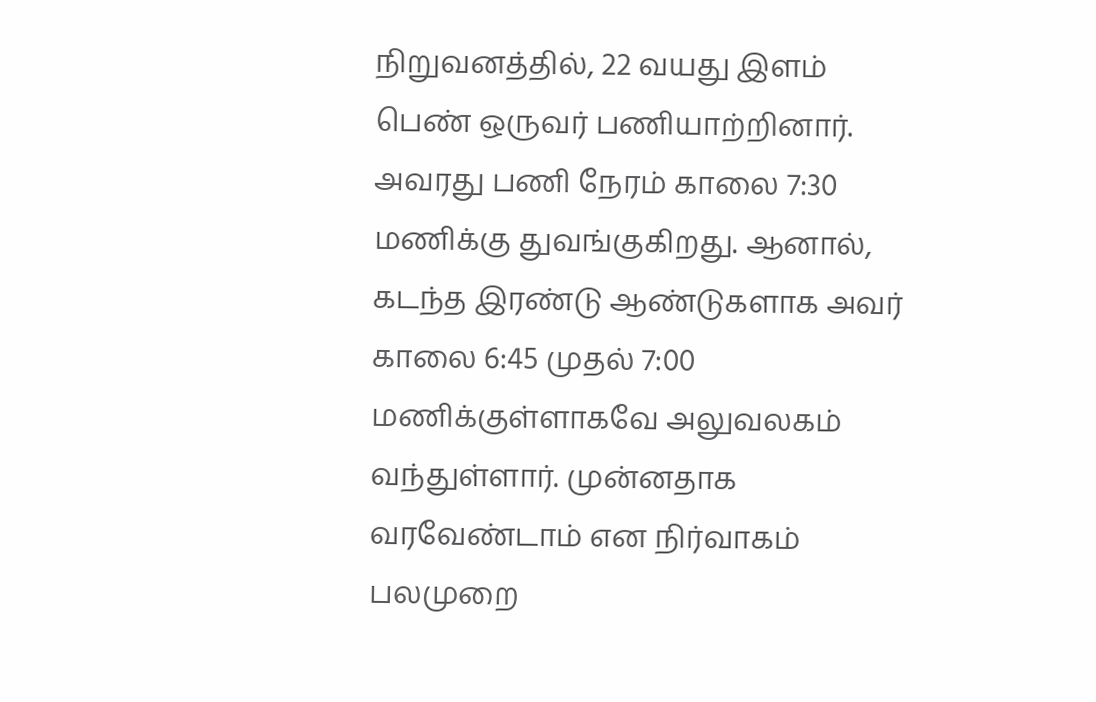நிறுவனத்தில், 22 வயது இளம் பெண் ஒருவர் பணியாற்றினார். அவரது பணி நேரம் காலை 7:30 மணிக்கு துவங்குகிறது. ஆனால், கடந்த இரண்டு ஆண்டுகளாக அவர் காலை 6:45 முதல் 7:00 மணிக்குள்ளாகவே அலுவலகம் வந்துள்ளார். முன்னதாக வரவேண்டாம் என நிர்வாகம் பலமுறை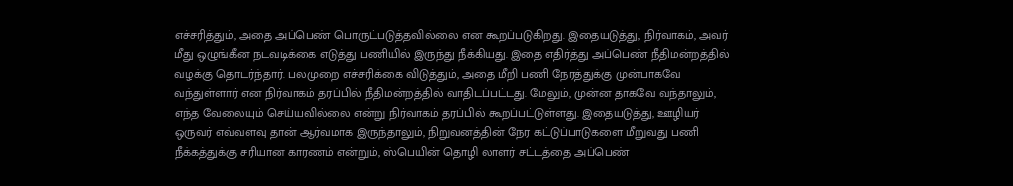எச்சரித்தும், அதை அப்பெண் பொருட்படுத்தவில்லை என கூறப்படுகிறது. இதையடுத்து, நிர்வாகம், அவர் மீது ஒழுங்கீன நடவடிக்கை எடுத்து பணியில் இருந்து நீக்கியது. இதை எதிர்த்து அப்பெண் நீதிமன்றத்தில் வழக்கு தொடர்ந்தார். பலமுறை எச்சரிக்கை விடுத்தும், அதை மீறி பணி நேரத்துக்கு முன்பாகவே வந்துள்ளார் என நிர்வாகம் தரப்பில் நீதிமன்றத்தில் வாதிடப்பட்டது. மேலும், முன்ன தாகவே வந்தாலும், எந்த வேலையும் செய்யவில்லை என்று நிர்வாகம் தரப்பில் கூறப்பட்டுள்ளது. இதையடுத்து, ஊழியர் ஒருவர் எவ்வளவு தான் ஆர்வமாக இருந்தாலும், நிறுவனத்தின் நேர கட்டுப்பாடுகளை மீறுவது பணி நீக்கத்துக்கு சரியான காரணம் என்றும், ஸ்பெயின் தொழி லாளர் சட்டத்தை அப்பெண்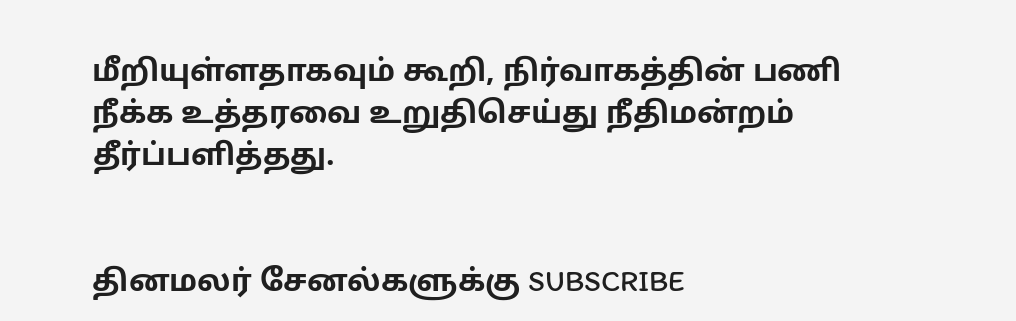மீறியுள்ளதாகவும் கூறி, நிர்வாகத்தின் பணி நீக்க உத்தரவை உறுதிசெய்து நீதிமன்றம் தீர்ப்பளித்தது.


தினமலர் சேனல்களுக்கு SUBSCRIBE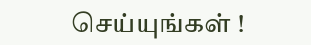செய்யுங்கள் !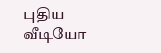புதிய வீடியோ